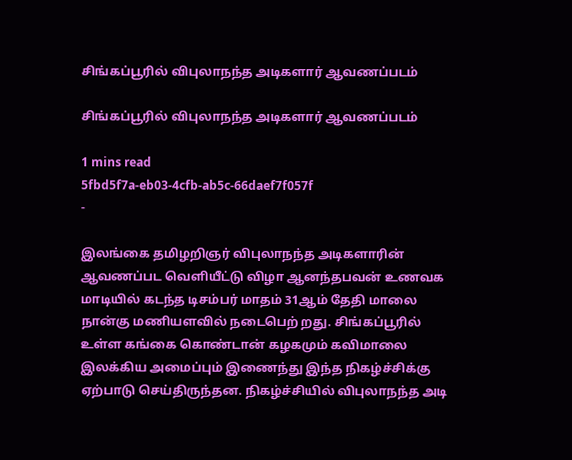சிங்கப்பூரில் விபுலாநந்த அடிகளார் ஆவணப்படம்

சிங்கப்பூரில் விபுலாநந்த அடிகளார் ஆவணப்படம்

1 mins read
5fbd5f7a-eb03-4cfb-ab5c-66daef7f057f
-

இலங்கை தமிழறிஞர் விபுலாநந்த அடிகளாரின் ஆவணப்பட வெளியீட்டு விழா ஆனந்தபவன் உணவக மாடியில் கடந்த டிசம்பர் மாதம் 31ஆம் தேதி மாலை நான்கு மணியளவில் நடைபெற் றது. சிங்கப்பூரில் உள்ள கங்கை கொண்டான் கழகமும் கவிமாலை இலக்கிய அமைப்பும் இணைந்து இந்த நிகழ்ச்சிக்கு ஏற்பாடு செய்திருந்தன. நிகழ்ச்சியில் விபுலாநந்த அடி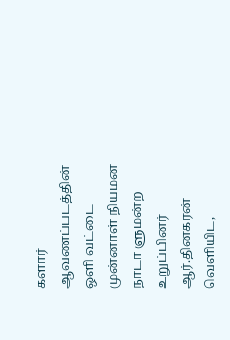களார் ஆவணப்படத்தின் ஒளி வட்டை முன்னாள் நியமன நாடா ளுமன்ற உறுப்பினர் ஆர்.தினகரன் வெளியிட,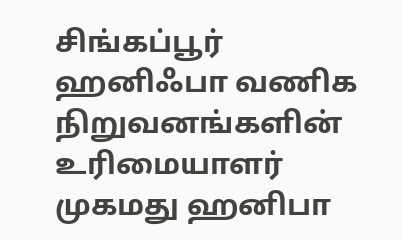சிங்கப்பூர் ஹனிஃபா வணிக நிறுவனங்களின் உரிமையாளர் முகமது ஹனிபா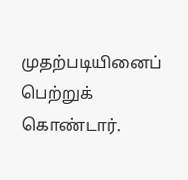முதற்படியினைப் பெற்றுக் கொண்டார்.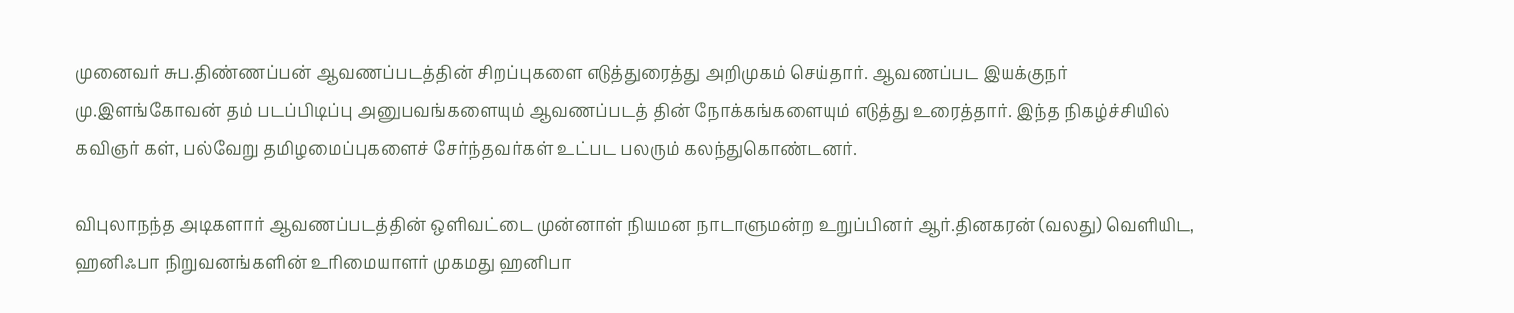முனைவர் சுப.திண்ணப்பன் ஆவணப்படத்தின் சிறப்புகளை எடுத்துரைத்து அறிமுகம் செய்தார். ஆவணப்பட இயக்குநர் மு.இளங்கோவன் தம் படப்பிடிப்பு அனுபவங்களையும் ஆவணப்படத் தின் நோக்கங்களையும் எடுத்து உரைத்தார். இந்த நிகழ்ச்சியில் கவிஞர் கள், பல்வேறு தமிழமைப்புகளைச் சேர்ந்தவர்கள் உட்பட பலரும் கலந்துகொண்டனர்.

விபுலாநந்த அடிகளார் ஆவணப்படத்தின் ஒளிவட்டை முன்னாள் நியமன நாடாளுமன்ற உறுப்பினர் ஆர்.தினகரன் (வலது) வெளியிட, ஹனிஃபா நிறுவனங்களின் உரிமையாளர் முகமது ஹனிபா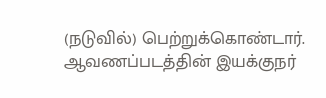(நடுவில்) பெற்றுக்கொண்டார். ஆவணப்படத்தின் இயக்குநர்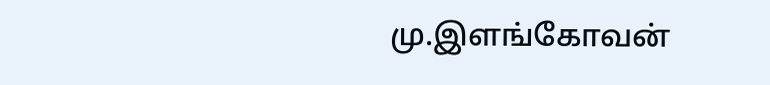மு.இளங்கோவன்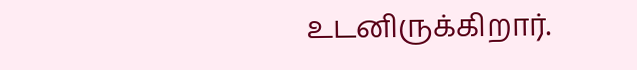உடனிருக்கிறார்.